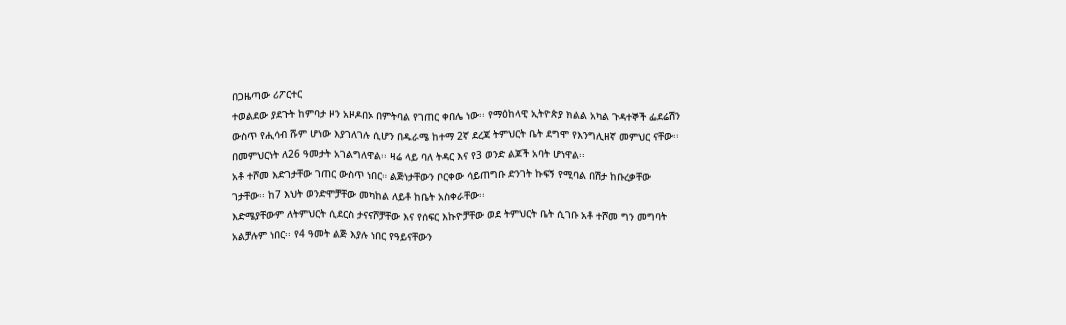በጋዜጣው ሪፖርተር
ተወልደው ያደጉት ከምባታ ዞን አዞዶበኦ በምትባል የገጠር ቀበሌ ነው፡፡ የማዕከላዊ ኢትዮጵያ ክልል አካል ጉዳተኞች ፌደሬሽን ውስጥ የሒሳብ ሹም ሆነው እያገለገሉ ሲሆን በዱራሜ ከተማ 2ኛ ደረጃ ትምህርት ቤት ደግሞ የእንግሊዘኛ መምህር ናቸው፡፡ በመምህርነት ለ26 ዓመታት አገልግለዋል፡፡ ዛሬ ላይ ባለ ትዳር እና የ3 ወንድ ልጆች አባት ሆነዋል፡፡
አቶ ተሾመ እድገታቸው ገጠር ውስጥ ነበር። ልጅነታቸውን ቦርቀው ሳይጠግቡ ድንገት ኩፍኝ የሚባል በሽታ ከቡረቃቸው ገታቸው፡፡ ከ7 እህት ወንድሞቻቸው መካከል ለይቶ ከቤት አስቀራቸው፡፡
እድሜያቸውም ለትምህርት ሲደርስ ታናናሾቻቸው እና የሰፍር እኩዮቻቸው ወደ ትምህርት ቤት ሲገቡ አቶ ተሾመ ግን መግባት አልቻሉም ነበር፡፡ የ4 ዓመት ልጅ እያሉ ነበር የዓይናቸውን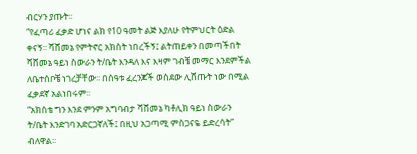ብርሃን ያጡት፡፡
“የፈጣሪ ፈቃድ ሆነና ልክ የ10 ዓመት ልጅ እያለሁ የትምህርት ዕድል ቀናኝ፡፡ ሻሸመኔ የምትኖር አክስት ነበረችኝ፤ ልትጠይቀን በመጣችበት ሻሸመኔ ዓይነ ስውራን ት/ቤት እንዳለ እና እዛም ገብቼ መማር እንደምችል ለቤተሰቦቼ ነገረቻቸው፡፡ በሰዓቱ ፈረንጆች ወስደው ሊሸጡት ነው በሚል ፈቃደኛ አልነበሩም፡፡
“አክስቴ ግን እንደ ምንም አግባብታ ሻሸመኔ ካቶሊክ ዓይነ ስውራን ት/ቤት እንድገባ አድርጋኛለች፤ በዚህ አጋጣሚ ምስጋናዬ ይድረሳት” ብለዋል፡፡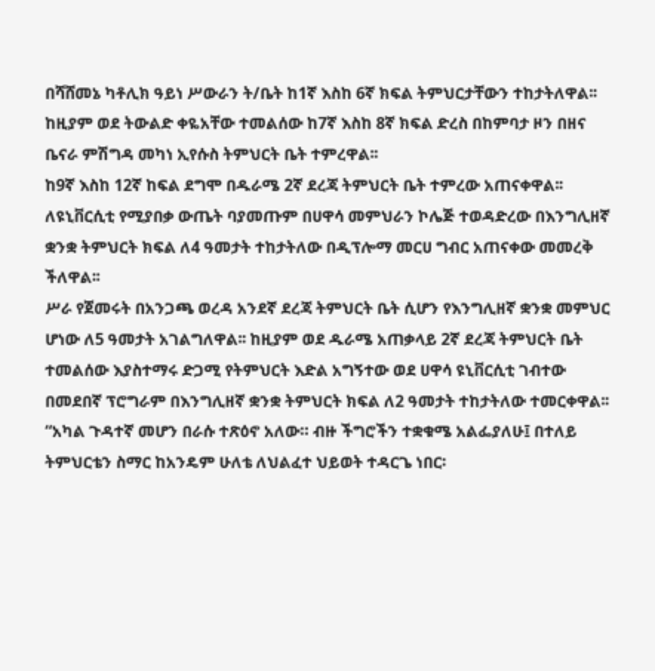በሻሸመኔ ካቶሊክ ዓይነ ሥውራን ት/ቤት ከ1ኛ እስከ 6ኛ ክፍል ትምህርታቸውን ተከታትለዋል፡፡ ከዚያም ወደ ትውልድ ቀዬአቸው ተመልሰው ከ7ኛ እስከ 8ኛ ክፍል ድረስ በከምባታ ዞን በዘና ቤናራ ምሽግዳ መካነ ኢየሱስ ትምህርት ቤት ተምረዋል፡፡
ከ9ኛ እስከ 12ኛ ከፍል ደግሞ በዱራሜ 2ኛ ደረጃ ትምህርት ቤት ተምረው አጠናቀዋል፡፡ ለዩኒቨርሲቲ የሚያበቃ ውጤት ባያመጡም በሀዋሳ መምህራን ኮሌጅ ተወዳድረው በእንግሊዘኛ ቋንቋ ትምህርት ክፍል ለ4 ዓመታት ተከታትለው በዲፕሎማ መርሀ ግብር አጠናቀው መመረቅ ችለዋል፡፡
ሥራ የጀመሩት በአንጋጫ ወረዳ አንደኛ ደረጃ ትምህርት ቤት ሲሆን የእንግሊዘኛ ቋንቋ መምህር ሆነው ለ5 ዓመታት አገልግለዋል፡፡ ከዚያም ወደ ዱራሜ አጠቃላይ 2ኛ ደረጃ ትምህርት ቤት ተመልሰው እያስተማሩ ድጋሚ የትምህርት እድል አግኝተው ወደ ሀዋሳ ዩኒቨርሲቲ ገብተው በመደበኛ ፕሮግራም በእንግሊዘኛ ቋንቋ ትምህርት ክፍል ለ2 ዓመታት ተከታትለው ተመርቀዋል፡፡
“አካል ጉዳተኛ መሆን በራሱ ተጽዕኖ አለው። ብዙ ችግሮችን ተቋቁሜ አልፌያለሁ፤ በተለይ ትምህርቴን ስማር ከአንዴም ሁለቴ ለህልፈተ ህይወት ተዳርጌ ነበር፡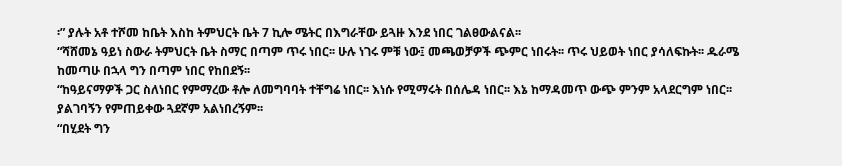፡” ያሉት አቶ ተሾመ ከቤት እስከ ትምህርት ቤት 7 ኪሎ ሜትር በእግራቸው ይጓዙ እንደ ነበር ገልፀውልናል፡፡
“ሻሸመኔ ዓይነ ስውራ ትምህርት ቤት ስማር በጣም ጥሩ ነበር፡፡ ሁሉ ነገሩ ምቹ ነው፤ መጫወቻዎች ጭምር ነበሩት፡፡ ጥሩ ህይወት ነበር ያሳለፍኩት፡፡ ዱራሜ ከመጣሁ በኋላ ግን በጣም ነበር የከበደኝ፡፡
“ከዓይናማዎች ጋር ስለነበር የምማረው ቶሎ ለመግባባት ተቸግሬ ነበር፡፡ እነሱ የሚማሩት በሰሌዳ ነበር፡፡ እኔ ከማዳመጥ ውጭ ምንም አላደርግም ነበር፡፡ ያልገባኝን የምጠይቀው ጓደኛም አልነበረኝም፡፡
“በሂደት ግን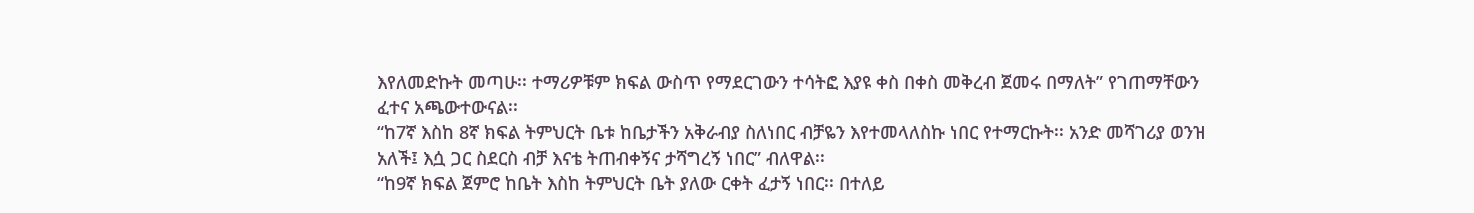እየለመድኩት መጣሁ፡፡ ተማሪዎቹም ክፍል ውስጥ የማደርገውን ተሳትፎ እያዩ ቀስ በቀስ መቅረብ ጀመሩ በማለት” የገጠማቸውን ፈተና አጫውተውናል፡፡
“ከ7ኛ እስከ 8ኛ ክፍል ትምህርት ቤቱ ከቤታችን አቅራብያ ስለነበር ብቻዬን እየተመላለስኩ ነበር የተማርኩት፡፡ አንድ መሻገሪያ ወንዝ አለች፤ እሷ ጋር ስደርስ ብቻ እናቴ ትጠብቀኝና ታሻግረኝ ነበር” ብለዋል፡፡
“ከ9ኛ ክፍል ጀምሮ ከቤት እስከ ትምህርት ቤት ያለው ርቀት ፈታኝ ነበር፡፡ በተለይ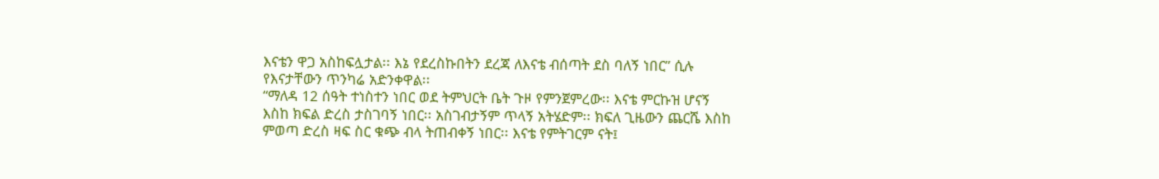እናቴን ዋጋ አስከፍሏታል፡፡ እኔ የደረስኩበትን ደረጃ ለእናቴ ብሰጣት ደስ ባለኝ ነበር” ሲሉ የእናታቸውን ጥንካሬ አድንቀዋል፡፡
“ማለዳ 12 ሰዓት ተነስተን ነበር ወደ ትምህርት ቤት ጉዞ የምንጀምረው፡፡ እናቴ ምርኩዝ ሆናኝ እስከ ክፍል ድረስ ታስገባኝ ነበር፡፡ አስገብታኝም ጥላኝ አትሄድም፡፡ ክፍለ ጊዜውን ጨርሼ እስከ ምወጣ ድረስ ዛፍ ስር ቁጭ ብላ ትጠብቀኝ ነበር፡፡ እናቴ የምትገርም ናት፤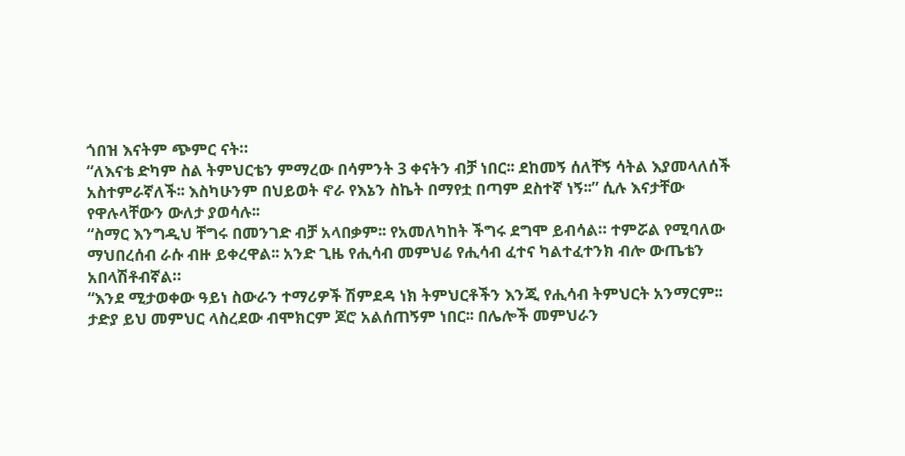ጎበዝ እናትም ጭምር ናት።
“ለእናቴ ድካም ስል ትምህርቴን ምማረው በሳምንት 3 ቀናትን ብቻ ነበር፡፡ ደከመኝ ሰለቸኝ ሳትል እያመላለሰች አስተምራኛለች፡፡ እስካሁንም በህይወት ኖራ የእኔን ስኬት በማየቷ በጣም ደስተኛ ነኝ፡፡” ሲሉ እናታቸው የዋሉላቸውን ውለታ ያወሳሉ፡፡
“ስማር እንግዲህ ቸግሩ በመንገድ ብቻ አላበቃም፡፡ የአመለካከት ችግሩ ደግሞ ይብሳል። ተምሯል የሚባለው ማህበረሰብ ራሱ ብዙ ይቀረዋል፡፡ አንድ ጊዜ የሒሳብ መምህሬ የሒሳብ ፈተና ካልተፈተንክ ብሎ ውጤቴን አበላሽቶብኛል።
“እንደ ሚታወቀው ዓይነ ስውራን ተማሪዎች ሽምደዳ ነክ ትምህርቶችን እንጂ የሒሳብ ትምህርት አንማርም፡፡ ታድያ ይህ መምህር ላስረደው ብሞክርም ጆሮ አልሰጠኝም ነበር፡፡ በሌሎች መምህራን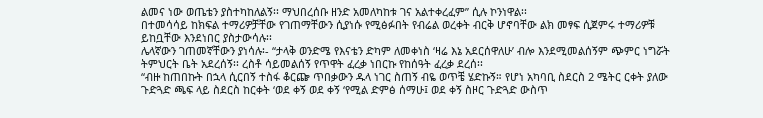ልመና ነው ወጤቴን ያስተካከለልኝ፡፡ ማህበረሰቡ ዘንድ አመለካከቱ ገና አልተቀረፈም” ሲሉ ኮንነዋል፡፡
በተመሳሳይ ከክፍል ተማሪዎቻቸው የገጠማቸውን ሲያነሱ የሚፅፉበት የብሬል ወረቀት ብርቅ ሆኖባቸው ልክ መፃፍ ሲጀምሩ ተማሪዎቹ ይከቧቸው እንደነበር ያስታውሳሉ፡፡
ሌላኛውን ገጠመኛቸውን ያነሳሉ፡- “ታላቅ ወንድሜ የእናቴን ድካም ለመቀነስ ‘ዛሬ እኔ አደርሰዋለሁ’ ብሎ እንደሚመልሰኝም ጭምር ነግሯት ትምህርት ቤት አደረሰኝ፡፡ ረስቶ ሳይመልሰኝ የጥዋት ፈረቃ ነበርኩ የከሰዓት ፈረቃ ደረሰ፡፡
“ብዙ ከጠበኩት በኋላ ሲርበኝ ተስፋ ቆርጬ ጥበቃውን ዱላ ነገር ስጠኝ ብዬ ወጥቼ ሄድኩኝ። የሆነ አካባቢ ስደርስ 2 ሜትር ርቀት ያለው ጉድጓድ ጫፍ ላይ ስደርስ ከርቀት ‘ወደ ቀኝ ወደ ቀኝ ‘የሚል ድምፅ ሰማሁ፤ ወደ ቀኝ ስዞር ጉድጓድ ውስጥ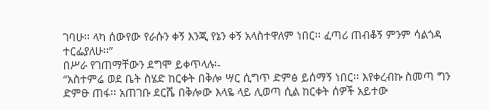ገባሁ፡፡ ላካ ሰውየው የራሱን ቀኝ እንጂ የኔን ቀኝ አላስተዋለም ነበር፡፡ ፈጣሪ ጠብቆኝ ምንም ሳልጎዳ ተርፌያለሁ፡፡”
በሥራ የገጠማቸውን ደግሞ ይቀጥላሉ፡-
“አስተምሬ ወደ ቤት ስሄድ ከርቀት በቅሎ ሣር ሲግጥ ድምፅ ይሰማኝ ነበር፡፡ እየቀረብኩ ስመጣ ግን ድምፁ ጠፋ፡፡ አጠገቡ ደርሼ በቅሎው እላዬ ላይ ሊወጣ ሲል ከርቀት ሰዎች አይተው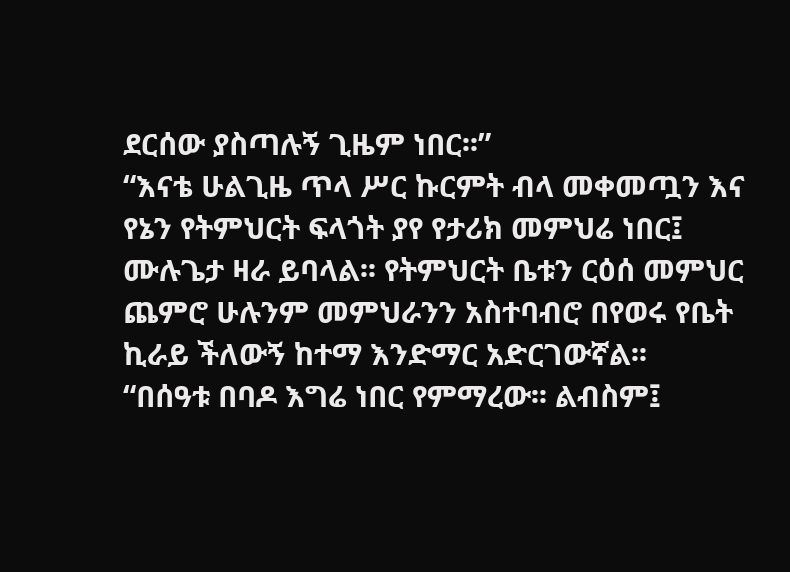ደርሰው ያስጣሉኝ ጊዜም ነበር፡፡”
“እናቴ ሁልጊዜ ጥላ ሥር ኩርምት ብላ መቀመጧን እና የኔን የትምህርት ፍላጎት ያየ የታሪክ መምህሬ ነበር፤ ሙሉጌታ ዛራ ይባላል፡፡ የትምህርት ቤቱን ርዕሰ መምህር ጨምሮ ሁሉንም መምህራንን አስተባብሮ በየወሩ የቤት ኪራይ ችለውኝ ከተማ እንድማር አድርገውኛል፡፡
“በሰዓቱ በባዶ እግሬ ነበር የምማረው፡፡ ልብስም፤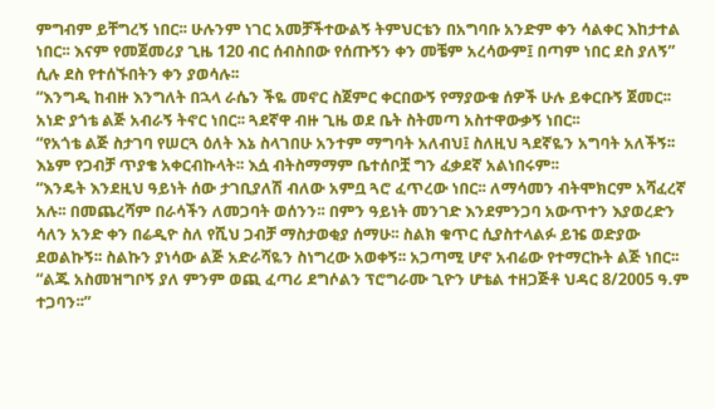ምግብም ይቸግረኝ ነበር፡፡ ሁሉንም ነገር አመቻችተውልኝ ትምህርቴን በአግባቡ አንድም ቀን ሳልቀር እከታተል ነበር፡፡ እናም የመጀመሪያ ጊዜ 120 ብር ሰብስበው የሰጡኝን ቀን መቼም አረሳውም፤ በጣም ነበር ደስ ያለኝ” ሲሉ ደስ የተሰኙበትን ቀን ያወሳሉ፡፡
“እንግዲ ከብዙ እንግለት በኋላ ራሴን ችዬ መኖር ስጀምር ቀርበውኝ የማያውቁ ሰዎች ሁሉ ይቀርቡኝ ጀመር፡፡ አነድ ያጎቴ ልጅ አብራኝ ትኖር ነበር፡፡ ጓደኛዋ ብዙ ጊዜ ወደ ቤት ስትመጣ አስተዋውቃኝ ነበር፡፡
“የአጎቴ ልጅ ስታገባ የሠርጓ ዕለት እኔ ስላገበሁ አንተም ማግባት አለብህ፤ ስለዚህ ጓደኛዬን አግባት አለችኝ፡፡ እኔም የጋብቻ ጥያቄ አቀርብኩላት፡፡ እሷ ብትስማማም ቤተሰቦቿ ግን ፈቃደኛ አልነበሩም፡፡
“እንዴት እንደዚህ ዓይነት ሰው ታገቢያለሽ ብለው አምቧ ጓሮ ፈጥረው ነበር፡፡ ለማሳመን ብትሞክርም አሻፈረኛ አሉ፡፡ በመጨረሻም በራሳችን ለመጋባት ወሰንን፡፡ በምን ዓይነት መንገድ እንደምንጋባ አውጥተን እያወረድን ሳለን አንድ ቀን በሬዲዮ ስለ የሺህ ጋብቻ ማስታወቂያ ሰማሁ፡፡ ስልክ ቁጥር ሲያስተላልፉ ይዤ ወድያው ደወልኩኝ፡፡ ስልኩን ያነሳው ልጅ አድራሻዬን ስነግረው አወቀኝ፡፡ አጋጣሚ ሆኖ አብሬው የተማርኩት ልጅ ነበር፡፡
“ልጁ አስመዝግቦኝ ያለ ምንም ወጪ ፈጣሪ ደግሶልን ፕሮግራሙ ጊዮን ሆቴል ተዘጋጅቶ ህዳር 8/2005 ዓ.ም ተጋባን፡፡”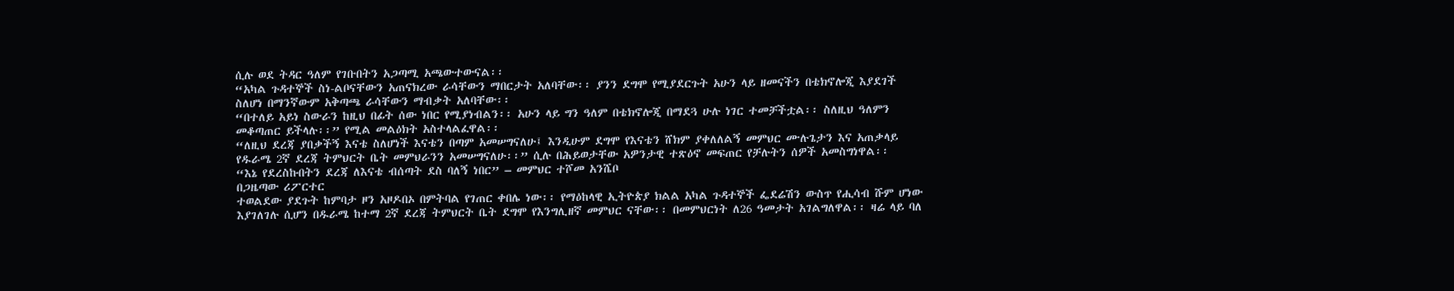ሲሉ ወደ ትዳር ዓለም የገቡበትን አጋጣሚ አጫውተውናል፡፡
“አካል ጉዳተኞች ስነ-ልቦናቸውን አጠናክረው ራሳቸውን ማበርታት አለባቸው፡፡ ያንን ደግሞ የሚያደርጉት አሁን ላይ ዘመናችን በቴክኖሎጂ እያደገች ስለሆነ በማንኛውም አቅጣጫ ራሳቸውን ማብቃት አለባቸው፡፡
“በተለይ አይነ ስውራን ከዚህ በፊት ሰው ነበር የሚያነብልን፡፡ አሁን ላይ ግን ዓለም በቴክኖሎጂ በማደጓ ሁሉ ነገር ተመቻችቷል፡፡ ስለዚህ ዓለምን መቆጣጠር ይችላሉ፡፡” የሚል መልዕክት አስተላልፈዋል፡፡
“ለዚህ ደረጃ ያበቃችኝ እናቴ ስለሆነች እናቴን በጣም አመሠግናለሁ፤ እንዲሁም ደግሞ የእናቴን ሸክም ያቀለለልኝ መምህር ሙሉጌታን እና አጠቃላይ የዱራሜ 2ኛ ደረጃ ትምህርት ቤት መምህራንን አመሠግናለሁ፡፡” ሲሉ በሕይወታቸው አዎንታዊ ተጽዕኖ መፍጠር የቻሉትን ሰዎች አመስግነዋል፡፡
“እኔ የደረስኩበትን ደረጃ ለእናቴ ብሰጣት ደስ ባለኝ ነበር” – መምህር ተሾመ አንሼቦ
በጋዜጣው ሪፖርተር
ተወልደው ያደጉት ከምባታ ዞን አዞዶበኦ በምትባል የገጠር ቀበሌ ነው፡፡ የማዕከላዊ ኢትዮጵያ ክልል አካል ጉዳተኞች ፌደሬሽን ውስጥ የሒሳብ ሹም ሆነው እያገለገሉ ሲሆን በዱራሜ ከተማ 2ኛ ደረጃ ትምህርት ቤት ደግሞ የእንግሊዘኛ መምህር ናቸው፡፡ በመምህርነት ለ26 ዓመታት አገልግለዋል፡፡ ዛሬ ላይ ባለ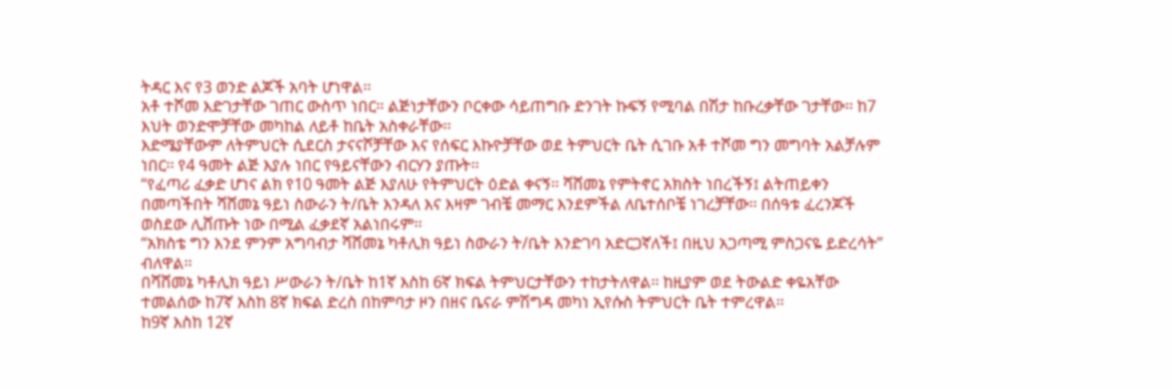ትዳር እና የ3 ወንድ ልጆች አባት ሆነዋል፡፡
አቶ ተሾመ እድገታቸው ገጠር ውስጥ ነበር። ልጅነታቸውን ቦርቀው ሳይጠግቡ ድንገት ኩፍኝ የሚባል በሽታ ከቡረቃቸው ገታቸው፡፡ ከ7 እህት ወንድሞቻቸው መካከል ለይቶ ከቤት አስቀራቸው፡፡
እድሜያቸውም ለትምህርት ሲደርስ ታናናሾቻቸው እና የሰፍር እኩዮቻቸው ወደ ትምህርት ቤት ሲገቡ አቶ ተሾመ ግን መግባት አልቻሉም ነበር፡፡ የ4 ዓመት ልጅ እያሉ ነበር የዓይናቸውን ብርሃን ያጡት፡፡
“የፈጣሪ ፈቃድ ሆነና ልክ የ10 ዓመት ልጅ እያለሁ የትምህርት ዕድል ቀናኝ፡፡ ሻሸመኔ የምትኖር አክስት ነበረችኝ፤ ልትጠይቀን በመጣችበት ሻሸመኔ ዓይነ ስውራን ት/ቤት እንዳለ እና እዛም ገብቼ መማር እንደምችል ለቤተሰቦቼ ነገረቻቸው፡፡ በሰዓቱ ፈረንጆች ወስደው ሊሸጡት ነው በሚል ፈቃደኛ አልነበሩም፡፡
“አክስቴ ግን እንደ ምንም አግባብታ ሻሸመኔ ካቶሊክ ዓይነ ስውራን ት/ቤት እንድገባ አድርጋኛለች፤ በዚህ አጋጣሚ ምስጋናዬ ይድረሳት” ብለዋል፡፡
በሻሸመኔ ካቶሊክ ዓይነ ሥውራን ት/ቤት ከ1ኛ እስከ 6ኛ ክፍል ትምህርታቸውን ተከታትለዋል፡፡ ከዚያም ወደ ትውልድ ቀዬአቸው ተመልሰው ከ7ኛ እስከ 8ኛ ክፍል ድረስ በከምባታ ዞን በዘና ቤናራ ምሽግዳ መካነ ኢየሱስ ትምህርት ቤት ተምረዋል፡፡
ከ9ኛ እስከ 12ኛ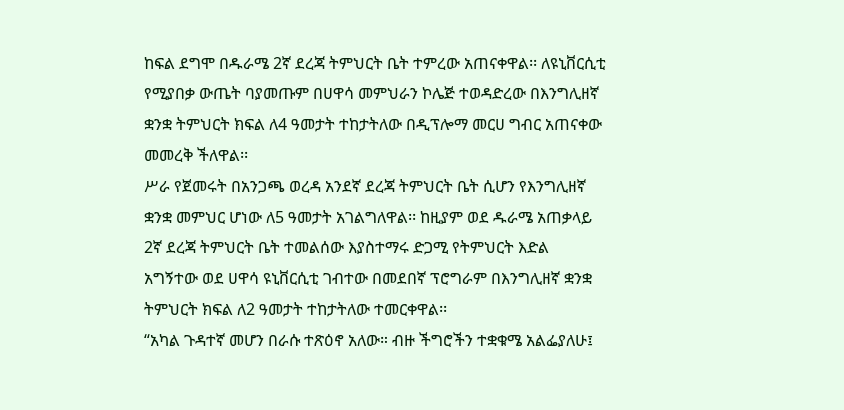ከፍል ደግሞ በዱራሜ 2ኛ ደረጃ ትምህርት ቤት ተምረው አጠናቀዋል፡፡ ለዩኒቨርሲቲ የሚያበቃ ውጤት ባያመጡም በሀዋሳ መምህራን ኮሌጅ ተወዳድረው በእንግሊዘኛ ቋንቋ ትምህርት ክፍል ለ4 ዓመታት ተከታትለው በዲፕሎማ መርሀ ግብር አጠናቀው መመረቅ ችለዋል፡፡
ሥራ የጀመሩት በአንጋጫ ወረዳ አንደኛ ደረጃ ትምህርት ቤት ሲሆን የእንግሊዘኛ ቋንቋ መምህር ሆነው ለ5 ዓመታት አገልግለዋል፡፡ ከዚያም ወደ ዱራሜ አጠቃላይ 2ኛ ደረጃ ትምህርት ቤት ተመልሰው እያስተማሩ ድጋሚ የትምህርት እድል አግኝተው ወደ ሀዋሳ ዩኒቨርሲቲ ገብተው በመደበኛ ፕሮግራም በእንግሊዘኛ ቋንቋ ትምህርት ክፍል ለ2 ዓመታት ተከታትለው ተመርቀዋል፡፡
“አካል ጉዳተኛ መሆን በራሱ ተጽዕኖ አለው። ብዙ ችግሮችን ተቋቁሜ አልፌያለሁ፤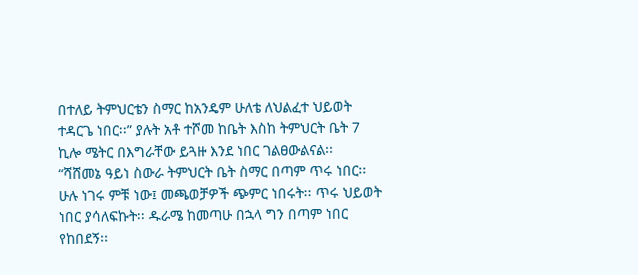በተለይ ትምህርቴን ስማር ከአንዴም ሁለቴ ለህልፈተ ህይወት ተዳርጌ ነበር፡፡” ያሉት አቶ ተሾመ ከቤት እስከ ትምህርት ቤት 7 ኪሎ ሜትር በእግራቸው ይጓዙ እንደ ነበር ገልፀውልናል፡፡
“ሻሸመኔ ዓይነ ስውራ ትምህርት ቤት ስማር በጣም ጥሩ ነበር፡፡ ሁሉ ነገሩ ምቹ ነው፤ መጫወቻዎች ጭምር ነበሩት፡፡ ጥሩ ህይወት ነበር ያሳለፍኩት፡፡ ዱራሜ ከመጣሁ በኋላ ግን በጣም ነበር የከበደኝ፡፡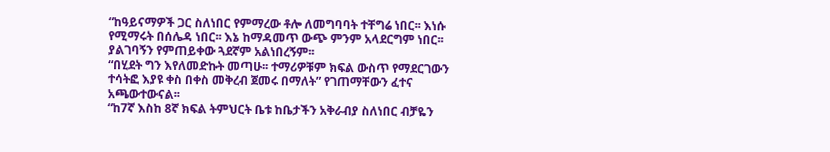“ከዓይናማዎች ጋር ስለነበር የምማረው ቶሎ ለመግባባት ተቸግሬ ነበር፡፡ እነሱ የሚማሩት በሰሌዳ ነበር፡፡ እኔ ከማዳመጥ ውጭ ምንም አላደርግም ነበር፡፡ ያልገባኝን የምጠይቀው ጓደኛም አልነበረኝም፡፡
“በሂደት ግን እየለመድኩት መጣሁ፡፡ ተማሪዎቹም ክፍል ውስጥ የማደርገውን ተሳትፎ እያዩ ቀስ በቀስ መቅረብ ጀመሩ በማለት” የገጠማቸውን ፈተና አጫውተውናል፡፡
“ከ7ኛ እስከ 8ኛ ክፍል ትምህርት ቤቱ ከቤታችን አቅራብያ ስለነበር ብቻዬን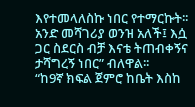እየተመላለስኩ ነበር የተማርኩት፡፡ አንድ መሻገሪያ ወንዝ አለች፤ እሷ ጋር ስደርስ ብቻ እናቴ ትጠብቀኝና ታሻግረኝ ነበር” ብለዋል፡፡
“ከ9ኛ ክፍል ጀምሮ ከቤት እስከ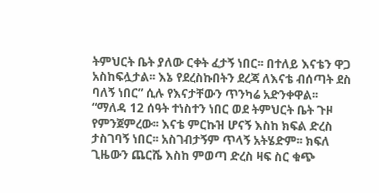ትምህርት ቤት ያለው ርቀት ፈታኝ ነበር፡፡ በተለይ እናቴን ዋጋ አስከፍሏታል፡፡ እኔ የደረስኩበትን ደረጃ ለእናቴ ብሰጣት ደስ ባለኝ ነበር” ሲሉ የእናታቸውን ጥንካሬ አድንቀዋል፡፡
“ማለዳ 12 ሰዓት ተነስተን ነበር ወደ ትምህርት ቤት ጉዞ የምንጀምረው፡፡ እናቴ ምርኩዝ ሆናኝ እስከ ክፍል ድረስ ታስገባኝ ነበር፡፡ አስገብታኝም ጥላኝ አትሄድም፡፡ ክፍለ ጊዜውን ጨርሼ እስከ ምወጣ ድረስ ዛፍ ስር ቁጭ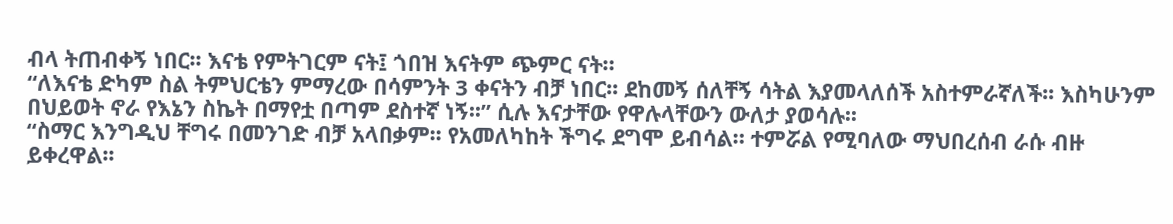ብላ ትጠብቀኝ ነበር፡፡ እናቴ የምትገርም ናት፤ ጎበዝ እናትም ጭምር ናት።
“ለእናቴ ድካም ስል ትምህርቴን ምማረው በሳምንት 3 ቀናትን ብቻ ነበር፡፡ ደከመኝ ሰለቸኝ ሳትል እያመላለሰች አስተምራኛለች፡፡ እስካሁንም በህይወት ኖራ የእኔን ስኬት በማየቷ በጣም ደስተኛ ነኝ፡፡” ሲሉ እናታቸው የዋሉላቸውን ውለታ ያወሳሉ፡፡
“ስማር እንግዲህ ቸግሩ በመንገድ ብቻ አላበቃም፡፡ የአመለካከት ችግሩ ደግሞ ይብሳል። ተምሯል የሚባለው ማህበረሰብ ራሱ ብዙ ይቀረዋል፡፡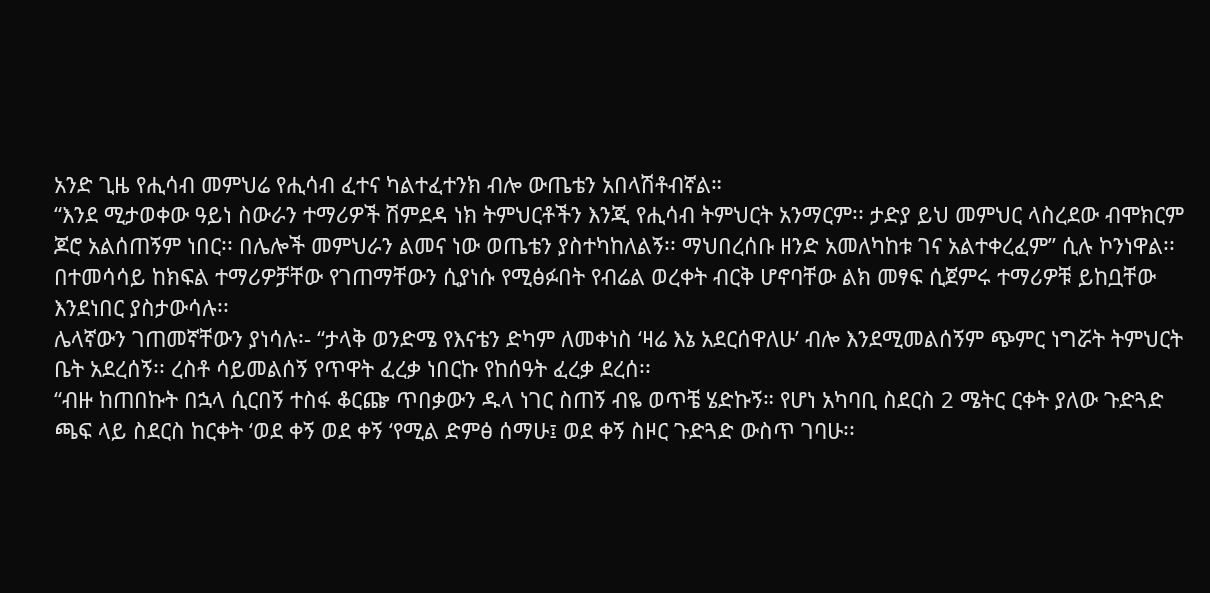አንድ ጊዜ የሒሳብ መምህሬ የሒሳብ ፈተና ካልተፈተንክ ብሎ ውጤቴን አበላሽቶብኛል።
“እንደ ሚታወቀው ዓይነ ስውራን ተማሪዎች ሽምደዳ ነክ ትምህርቶችን እንጂ የሒሳብ ትምህርት አንማርም፡፡ ታድያ ይህ መምህር ላስረደው ብሞክርም ጆሮ አልሰጠኝም ነበር፡፡ በሌሎች መምህራን ልመና ነው ወጤቴን ያስተካከለልኝ፡፡ ማህበረሰቡ ዘንድ አመለካከቱ ገና አልተቀረፈም” ሲሉ ኮንነዋል፡፡
በተመሳሳይ ከክፍል ተማሪዎቻቸው የገጠማቸውን ሲያነሱ የሚፅፉበት የብሬል ወረቀት ብርቅ ሆኖባቸው ልክ መፃፍ ሲጀምሩ ተማሪዎቹ ይከቧቸው እንደነበር ያስታውሳሉ፡፡
ሌላኛውን ገጠመኛቸውን ያነሳሉ፡- “ታላቅ ወንድሜ የእናቴን ድካም ለመቀነስ ‘ዛሬ እኔ አደርሰዋለሁ’ ብሎ እንደሚመልሰኝም ጭምር ነግሯት ትምህርት ቤት አደረሰኝ፡፡ ረስቶ ሳይመልሰኝ የጥዋት ፈረቃ ነበርኩ የከሰዓት ፈረቃ ደረሰ፡፡
“ብዙ ከጠበኩት በኋላ ሲርበኝ ተስፋ ቆርጬ ጥበቃውን ዱላ ነገር ስጠኝ ብዬ ወጥቼ ሄድኩኝ። የሆነ አካባቢ ስደርስ 2 ሜትር ርቀት ያለው ጉድጓድ ጫፍ ላይ ስደርስ ከርቀት ‘ወደ ቀኝ ወደ ቀኝ ‘የሚል ድምፅ ሰማሁ፤ ወደ ቀኝ ስዞር ጉድጓድ ውስጥ ገባሁ፡፡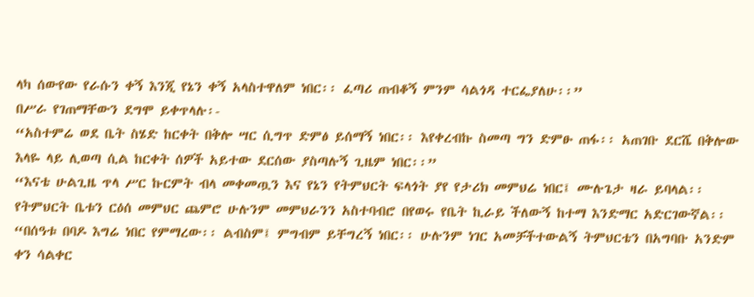ላካ ሰውየው የራሱን ቀኝ እንጂ የኔን ቀኝ አላስተዋለም ነበር፡፡ ፈጣሪ ጠብቆኝ ምንም ሳልጎዳ ተርፌያለሁ፡፡”
በሥራ የገጠማቸውን ደግሞ ይቀጥላሉ፡-
“አስተምሬ ወደ ቤት ስሄድ ከርቀት በቅሎ ሣር ሲግጥ ድምፅ ይሰማኝ ነበር፡፡ እየቀረብኩ ስመጣ ግን ድምፁ ጠፋ፡፡ አጠገቡ ደርሼ በቅሎው እላዬ ላይ ሊወጣ ሲል ከርቀት ሰዎች አይተው ደርሰው ያስጣሉኝ ጊዜም ነበር፡፡”
“እናቴ ሁልጊዜ ጥላ ሥር ኩርምት ብላ መቀመጧን እና የኔን የትምህርት ፍላጎት ያየ የታሪክ መምህሬ ነበር፤ ሙሉጌታ ዛራ ይባላል፡፡ የትምህርት ቤቱን ርዕሰ መምህር ጨምሮ ሁሉንም መምህራንን አስተባብሮ በየወሩ የቤት ኪራይ ችለውኝ ከተማ እንድማር አድርገውኛል፡፡
“በሰዓቱ በባዶ እግሬ ነበር የምማረው፡፡ ልብስም፤ ምግብም ይቸግረኝ ነበር፡፡ ሁሉንም ነገር አመቻችተውልኝ ትምህርቴን በአግባቡ አንድም ቀን ሳልቀር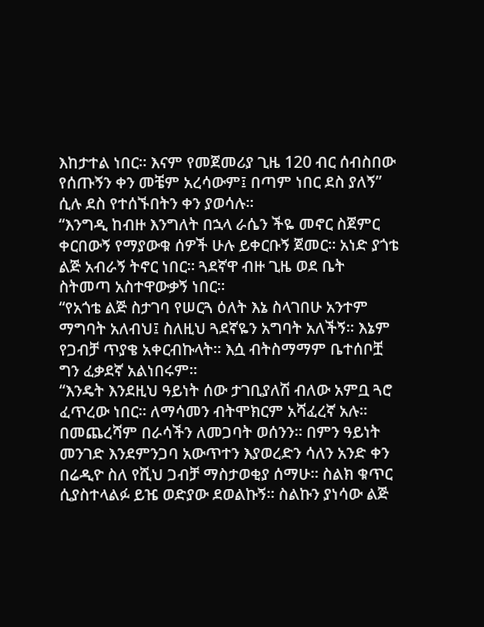እከታተል ነበር፡፡ እናም የመጀመሪያ ጊዜ 120 ብር ሰብስበው የሰጡኝን ቀን መቼም አረሳውም፤ በጣም ነበር ደስ ያለኝ” ሲሉ ደስ የተሰኙበትን ቀን ያወሳሉ፡፡
“እንግዲ ከብዙ እንግለት በኋላ ራሴን ችዬ መኖር ስጀምር ቀርበውኝ የማያውቁ ሰዎች ሁሉ ይቀርቡኝ ጀመር፡፡ አነድ ያጎቴ ልጅ አብራኝ ትኖር ነበር፡፡ ጓደኛዋ ብዙ ጊዜ ወደ ቤት ስትመጣ አስተዋውቃኝ ነበር፡፡
“የአጎቴ ልጅ ስታገባ የሠርጓ ዕለት እኔ ስላገበሁ አንተም ማግባት አለብህ፤ ስለዚህ ጓደኛዬን አግባት አለችኝ፡፡ እኔም የጋብቻ ጥያቄ አቀርብኩላት፡፡ እሷ ብትስማማም ቤተሰቦቿ ግን ፈቃደኛ አልነበሩም፡፡
“እንዴት እንደዚህ ዓይነት ሰው ታገቢያለሽ ብለው አምቧ ጓሮ ፈጥረው ነበር፡፡ ለማሳመን ብትሞክርም አሻፈረኛ አሉ፡፡ በመጨረሻም በራሳችን ለመጋባት ወሰንን፡፡ በምን ዓይነት መንገድ እንደምንጋባ አውጥተን እያወረድን ሳለን አንድ ቀን በሬዲዮ ስለ የሺህ ጋብቻ ማስታወቂያ ሰማሁ፡፡ ስልክ ቁጥር ሲያስተላልፉ ይዤ ወድያው ደወልኩኝ፡፡ ስልኩን ያነሳው ልጅ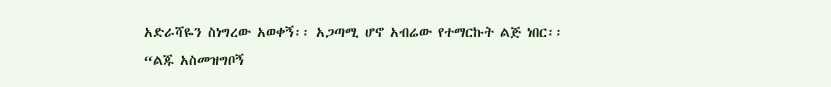አድራሻዬን ስነግረው አወቀኝ፡፡ አጋጣሚ ሆኖ አብሬው የተማርኩት ልጅ ነበር፡፡
“ልጁ አስመዝግቦኝ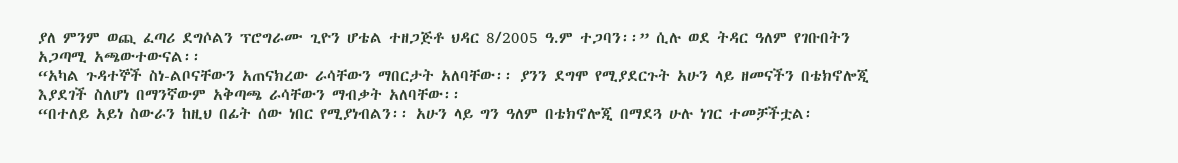ያለ ምንም ወጪ ፈጣሪ ደግሶልን ፕሮግራሙ ጊዮን ሆቴል ተዘጋጅቶ ህዳር 8/2005 ዓ.ም ተጋባን፡፡” ሲሉ ወደ ትዳር ዓለም የገቡበትን አጋጣሚ አጫውተውናል፡፡
“አካል ጉዳተኞች ስነ-ልቦናቸውን አጠናክረው ራሳቸውን ማበርታት አለባቸው፡፡ ያንን ደግሞ የሚያደርጉት አሁን ላይ ዘመናችን በቴክኖሎጂ እያደገች ስለሆነ በማንኛውም አቅጣጫ ራሳቸውን ማብቃት አለባቸው፡፡
“በተለይ አይነ ስውራን ከዚህ በፊት ሰው ነበር የሚያነብልን፡፡ አሁን ላይ ግን ዓለም በቴክኖሎጂ በማደጓ ሁሉ ነገር ተመቻችቷል፡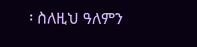፡ ስለዚህ ዓለምን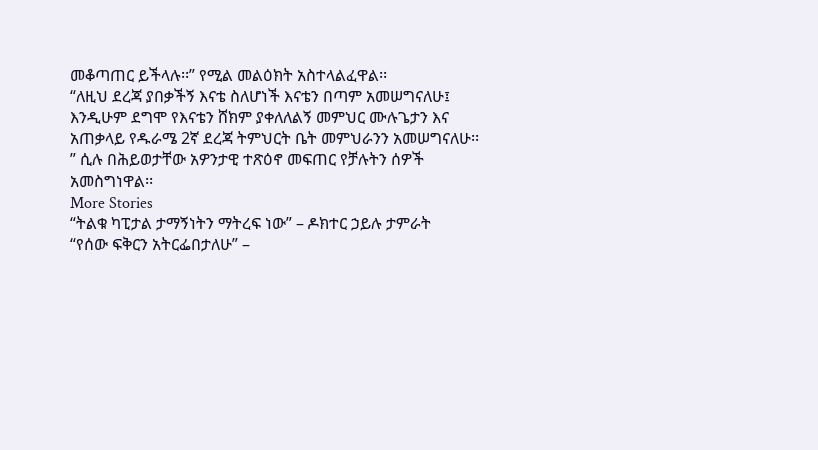መቆጣጠር ይችላሉ፡፡” የሚል መልዕክት አስተላልፈዋል፡፡
“ለዚህ ደረጃ ያበቃችኝ እናቴ ስለሆነች እናቴን በጣም አመሠግናለሁ፤ እንዲሁም ደግሞ የእናቴን ሸክም ያቀለለልኝ መምህር ሙሉጌታን እና አጠቃላይ የዱራሜ 2ኛ ደረጃ ትምህርት ቤት መምህራንን አመሠግናለሁ፡፡” ሲሉ በሕይወታቸው አዎንታዊ ተጽዕኖ መፍጠር የቻሉትን ሰዎች አመስግነዋል፡፡
More Stories
“ትልቁ ካፒታል ታማኝነትን ማትረፍ ነው” – ዶክተር ኃይሉ ታምራት
“የሰው ፍቅርን አትርፌበታለሁ” –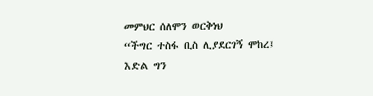መምህር ሰለሞን ወርቅነህ
“ችግር ተስፋ ቢስ ሊያደርገኝ ሞከረ፤ እድል ግን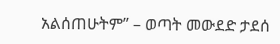አልሰጠሁትም” – ወጣት መውደድ ታደሰ